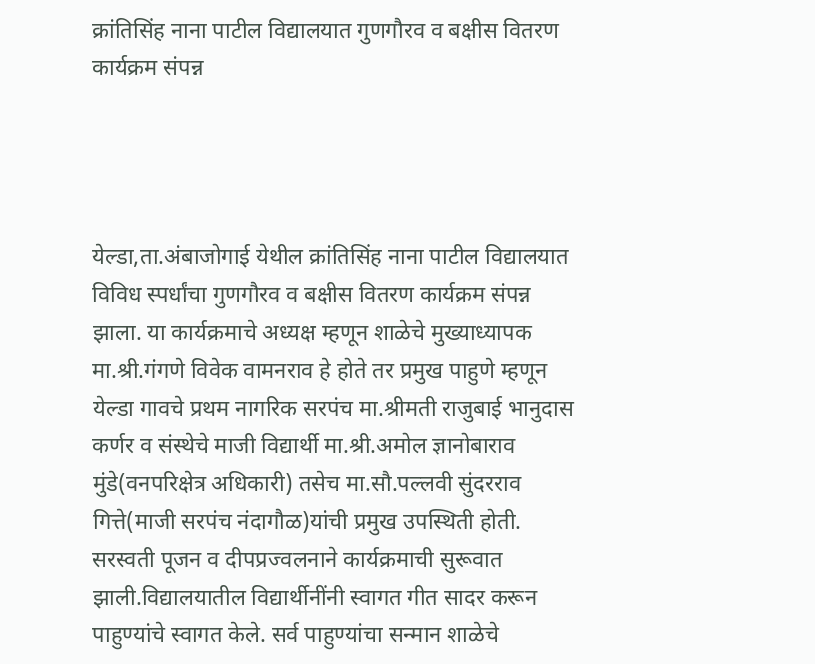क्रांतिसिंह नाना पाटील विद्यालयात गुणगौरव व बक्षीस वितरण कार्यक्रम संपन्न




येल्डा,ता.अंबाजोगाई येथील क्रांतिसिंह नाना पाटील विद्यालयात  विविध स्पर्धांचा गुणगौरव व बक्षीस वितरण कार्यक्रम संपन्न झाला. या कार्यक्रमाचे अध्यक्ष म्हणून शाळेचे मुख्याध्यापक मा.श्री.गंगणे विवेक वामनराव हे होते तर प्रमुख पाहुणे म्हणून येल्डा गावचे प्रथम नागरिक सरपंच मा.श्रीमती राजुबाई भानुदास कर्णर व संस्थेचे माजी विद्यार्थी मा.श्री.अमोल ज्ञानोबाराव मुंडे(वनपरिक्षेत्र अधिकारी) तसेच मा.सौ.पल्लवी सुंदरराव गित्ते(माजी सरपंच नंदागौळ)यांची प्रमुख उपस्थिती होती.  सरस्वती पूजन व दीपप्रज्वलनाने कार्यक्रमाची सुरूवात झाली.विद्यालयातील विद्यार्थीनींनी स्वागत गीत सादर करून पाहुण्यांचे स्वागत केले. सर्व पाहुण्यांचा सन्मान शाळेचे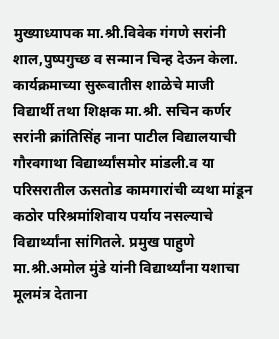मुख्याध्यापक मा.श्री.विवेक गंगणे सरांनी शाल,पुष्पगुच्छ व सन्मान चिन्ह देऊन केला.  कार्यक्रमाच्या सुरूवातीस शाळेचे माजी विद्यार्थी तथा शिक्षक मा.श्री. सचिन कर्णर  सरांनी क्रांतिसिंह नाना पाटील विद्यालयाची गौरवगाथा विद्यार्थ्यांसमोर मांडली.व या परिसरातील ऊसतोड कामगारांची व्यथा मांडून कठोर परिश्रमांशिवाय पर्याय नसल्याचे विद्यार्थ्यांना सांगितले. प्रमुख पाहुणे मा.श्री.अमोल मुंडे यांनी विद्यार्थ्यांना यशाचा मूलमंत्र देताना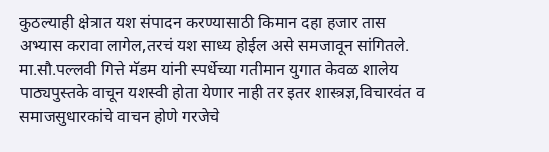कुठल्याही क्षेत्रात यश संपादन करण्यासाठी किमान दहा हजार तास अभ्यास करावा लागेल,तरचं यश साध्य होईल असे समजावून सांगितले. मा.सौ.पल्लवी गित्ते मॅडम यांनी स्पर्धेच्या गतीमान युगात केवळ शालेय पाठ्यपुस्तके वाचून यशस्वी होता येणार नाही तर इतर शास्त्रज्ञ,विचारवंत व समाजसुधारकांचे वाचन होणे गरजेचे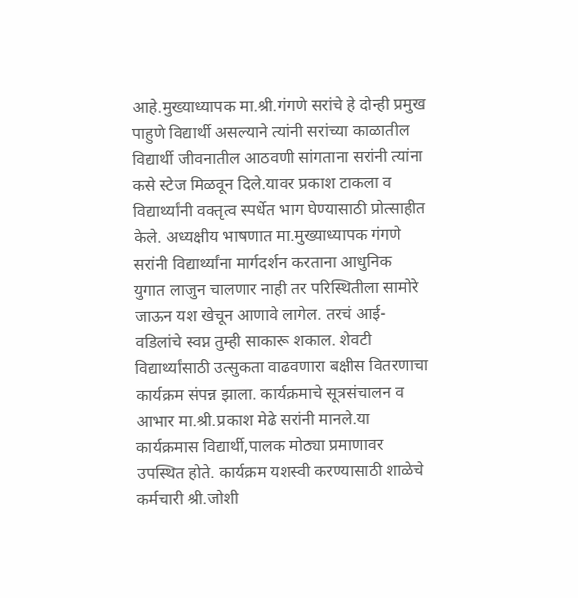आहे.मुख्याध्यापक मा.श्री.गंगणे सरांचे हे दोन्ही प्रमुख पाहुणे विद्यार्थी असल्याने त्यांनी सरांच्या काळातील विद्यार्थी जीवनातील आठवणी सांगताना सरांनी त्यांना कसे स्टेज मिळवून दिले.यावर प्रकाश टाकला व विद्यार्थ्यांनी वक्तृत्व स्पर्धेत भाग घेण्यासाठी प्रोत्साहीत केले. अध्यक्षीय भाषणात मा.मुख्याध्यापक गंगणे सरांनी विद्यार्थ्यांना मार्गदर्शन करताना आधुनिक युगात लाजुन चालणार नाही तर परिस्थितीला सामोरे जाऊन यश खेचून आणावे लागेल. तरचं आई-वडिलांचे स्वप्न तुम्ही साकारू शकाल. शेवटी विद्यार्थ्यांसाठी उत्सुकता वाढवणारा बक्षीस वितरणाचा कार्यक्रम संपन्न झाला. कार्यक्रमाचे सूत्रसंचालन व आभार मा.श्री.प्रकाश मेढे सरांनी मानले.या कार्यक्रमास विद्यार्थी,पालक मोठ्या प्रमाणावर उपस्थित होते. कार्यक्रम यशस्वी करण्यासाठी शाळेचे कर्मचारी श्री.जोशी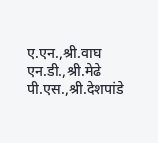ए.एन.,श्री.वाघ एन.डी.,श्री.मेढे पी.एस.,श्री.देशपांडे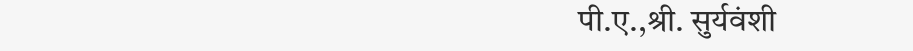पी.ए.,श्री. सुर्यवंशी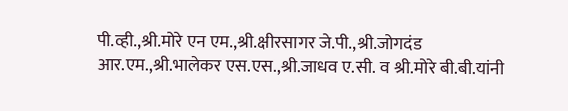पी.व्ही.,श्री.मोरे एन एम.,श्री.क्षीरसागर जे.पी.,श्री.जोगदंड आर.एम.,श्री.भालेकर एस.एस.,श्री.जाधव ए.सी. व श्री.मोरे बी.बी.यांनी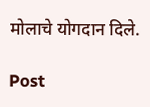मोलाचे योगदान दिले.

Post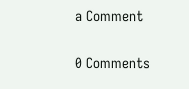a Comment

0 Comments